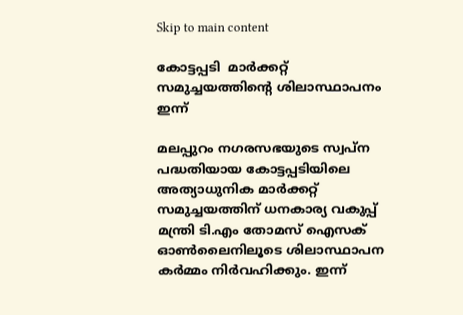Skip to main content

കോട്ടപ്പടി  മാര്‍ക്കറ്റ് സമുച്ചയത്തിന്റെ ശിലാസ്ഥാപനം ഇന്ന്

മലപ്പുറം നഗരസഭയുടെ സ്വപ്‌ന പദ്ധതിയായ കോട്ടപ്പടിയിലെ അത്യാധുനിക മാര്‍ക്കറ്റ് സമുച്ചയത്തിന് ധനകാര്യ വകുപ്പ് മന്ത്രി ടി.എം തോമസ് ഐസക് ഓണ്‍ലൈനിലൂടെ ശിലാസ്ഥാപന കര്‍മ്മം നിര്‍വഹിക്കും. ഇന്ന്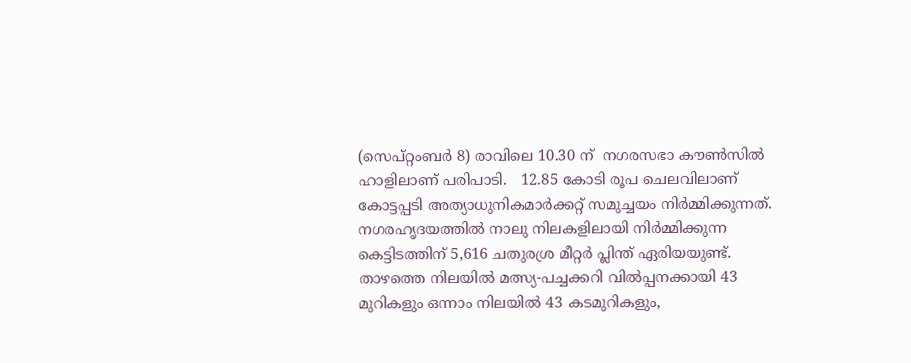(സെപ്റ്റംബര്‍ 8) രാവിലെ 10.30 ന്  നഗരസഭാ കൗണ്‍സില്‍ ഹാളിലാണ് പരിപാടി.   12.85 കോടി രൂപ ചെലവിലാണ്   കോട്ടപ്പടി അത്യാധുനികമാര്‍ക്കറ്റ് സമുച്ചയം നിര്‍മ്മിക്കുന്നത്.
നഗരഹൃദയത്തില്‍ നാലു നിലകളിലായി നിര്‍മ്മിക്കുന്ന കെട്ടിടത്തിന് 5,616 ചതുരശ്ര മീറ്റര്‍ പ്ലിന്ത് ഏരിയയുണ്ട്. താഴത്തെ നിലയില്‍ മത്സ്യ-പച്ചക്കറി വില്‍പ്പനക്കായി 43 മുറികളും ഒന്നാം നിലയില്‍ 43 കടമുറികളും,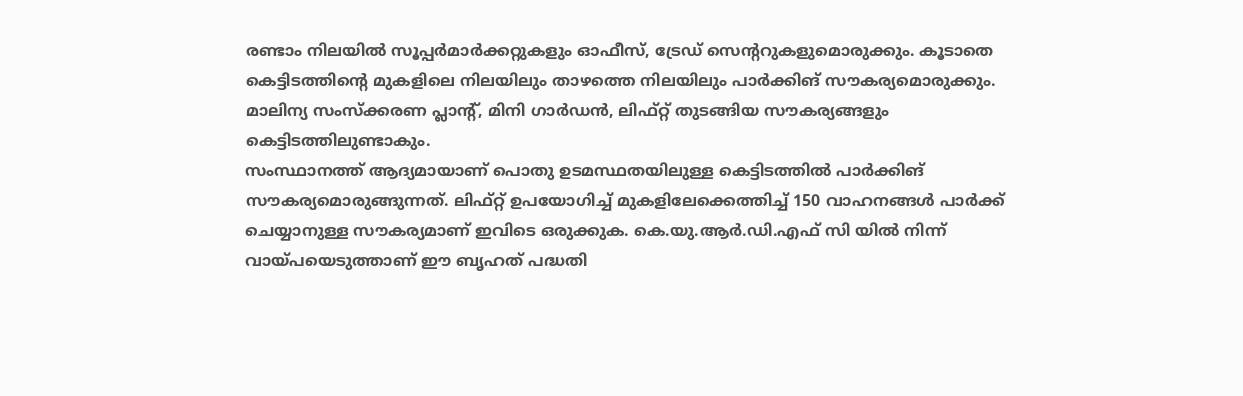രണ്ടാം നിലയില്‍ സൂപ്പര്‍മാര്‍ക്കറ്റുകളും ഓഫീസ്, ട്രേഡ് സെന്ററുകളുമൊരുക്കും. കൂടാതെ കെട്ടിടത്തിന്റെ മുകളിലെ നിലയിലും താഴത്തെ നിലയിലും പാര്‍ക്കിങ് സൗകര്യമൊരുക്കും. മാലിന്യ സംസ്‌ക്കരണ പ്ലാന്റ്, മിനി ഗാര്‍ഡന്‍, ലിഫ്റ്റ് തുടങ്ങിയ സൗകര്യങ്ങളും കെട്ടിടത്തിലുണ്ടാകും.
സംസ്ഥാനത്ത് ആദ്യമായാണ് പൊതു ഉടമസ്ഥതയിലുള്ള കെട്ടിടത്തില്‍ പാര്‍ക്കിങ് സൗകര്യമൊരുങ്ങുന്നത്. ലിഫ്റ്റ് ഉപയോഗിച്ച് മുകളിലേക്കെത്തിച്ച് 150 വാഹനങ്ങള്‍ പാര്‍ക്ക് ചെയ്യാനുള്ള സൗകര്യമാണ് ഇവിടെ ഒരുക്കുക. കെ.യു.ആര്‍.ഡി.എഫ് സി യില്‍ നിന്ന് വായ്പയെടുത്താണ് ഈ ബൃഹത് പദ്ധതി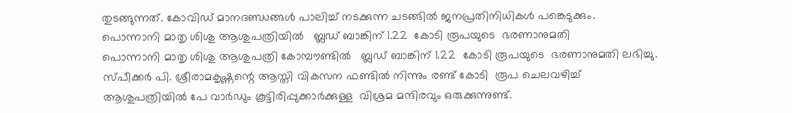തുടങ്ങുന്നത്. കോവിഡ് മാനദണ്ഡങ്ങള്‍ പാലിച്ച് നടക്കുന്ന ചടങ്ങില്‍ ജനപ്രതിനിധികള്‍ പങ്കെടുക്കും.
പൊന്നാനി മാതൃ ശിശു ആശുപത്രിയില്‍   ബ്ലഡ് ബാങ്കിന് 1.22  കോടി രൂപയുടെ  ഭരണാനുമതി
പൊന്നാനി മാതൃ ശിശു ആശുപത്രി കോമ്പൗണ്ടില്‍   ബ്ലഡ് ബാങ്കിന് 1.22  കോടി രൂപയുടെ  ഭരണാനുമതി ലഭിച്ചു. സ്പീക്കര്‍ പി. ശ്രീരാമകൃഷ്ണന്റെ ആസ്തി വികസന ഫണ്ടില്‍ നിന്നും രണ്ട് കോടി  രൂപ ചെലവഴിച്ച് ആശുപത്രിയില്‍ പേ വാര്‍ഡും കൂട്ടിരിപ്പുക്കാര്‍ക്കുള്ള  വിശ്രമ മന്ദിരവും ഒരുക്കുന്നുണ്ട്.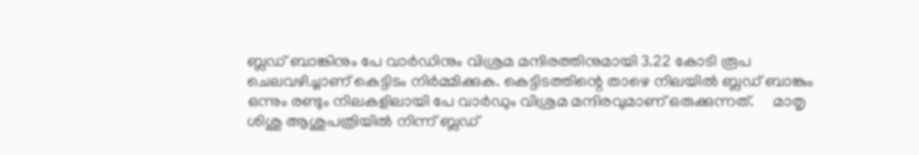ബ്ലഡ് ബാങ്കിനും പേ വാര്‍ഡിനും വിശ്രമ മന്ദിരത്തിനുമായി 3.22 കോടി രൂപ ചെലവഴിച്ചാണ് കെട്ടിടം നിര്‍മ്മിക്കുക. കെട്ടിടത്തിന്റെ താഴെ നിലയില്‍ ബ്ലഡ് ബാങ്കും ഒന്നും രണ്ടും നിലകളിലായി പേ വാര്‍ഡും വിശ്രമ മന്ദിരവുമാണ് ഒരുക്കുന്നത്.     മാതൃ ശിശു ആശുപത്രിയില്‍ നിന്ന് ബ്ലഡ്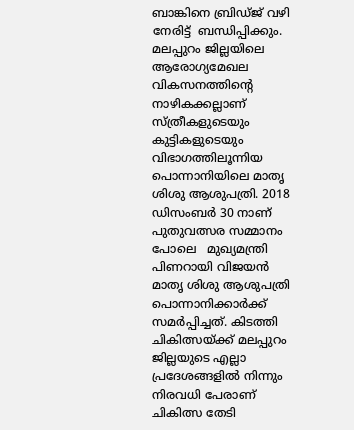ബാങ്കിനെ ബ്രിഡ്ജ് വഴി നേരിട്ട്  ബന്ധിപ്പിക്കും.
മലപ്പുറം ജില്ലയിലെ  ആരോഗ്യമേഖല വികസനത്തിന്റെ നാഴികക്കല്ലാണ്  സ്ത്രീകളുടെയും കുട്ടികളുടെയും വിഭാഗത്തിലൂന്നിയ പൊന്നാനിയിലെ മാതൃ ശിശു ആശുപത്രി. 2018 ഡിസംബര്‍ 30 നാണ് പുതുവത്സര സമ്മാനം പോലെ   മുഖ്യമന്ത്രി പിണറായി വിജയന്‍ മാതൃ ശിശു ആശുപത്രി പൊന്നാനിക്കാര്‍ക്ക് സമര്‍പ്പിച്ചത്. കിടത്തി ചികിത്സയ്ക്ക് മലപ്പുറം ജില്ലയുടെ എല്ലാ പ്രദേശങ്ങളില്‍ നിന്നും നിരവധി പേരാണ് ചികിത്സ തേടി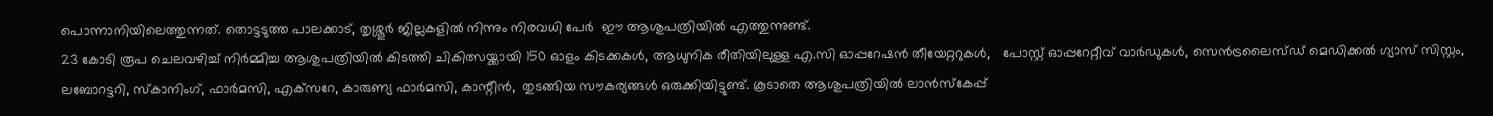പൊന്നാനിയിലെത്തുന്നത്. തൊട്ടടുത്ത പാലക്കാട്, തൃശ്ശൂര്‍ ജില്ലകളില്‍ നിന്നും നിരവധി പേര്‍  ഈ ആശുപത്രിയില്‍ എത്തുന്നുണ്ട്.
23 കോടി രൂപ ചെലവഴിച്ച് നിര്‍മ്മിച്ച ആശുപത്രിയില്‍ കിടത്തി ചികിത്സയ്ക്കായി 150 ഓളം കിടക്കകള്‍, ആധുനിക രീതിയിലുള്ള എ.സി ഓപ്പറേഷന്‍ തീയേറ്ററുകള്‍,   പോസ്റ്റ് ഓപ്പറേറ്റീവ് വാര്‍ഡുകള്‍, സെന്‍ട്രലൈസ്ഡ് മെഡിക്കല്‍ ഗ്യാസ് സിസ്റ്റം, ലബോറട്ടറി, സ്‌കാനിംഗ്, ഫാര്‍മസി, എക്‌സറേ, കാരുണ്യ ഫാര്‍മസി, കാന്റീന്‍,  തുടങ്ങിയ സൗകര്യങ്ങള്‍ ഒരുക്കിയിട്ടുണ്ട്. കൂടാതെ ആശുപത്രിയില്‍ ലാന്‍സ്‌കേപ്പ്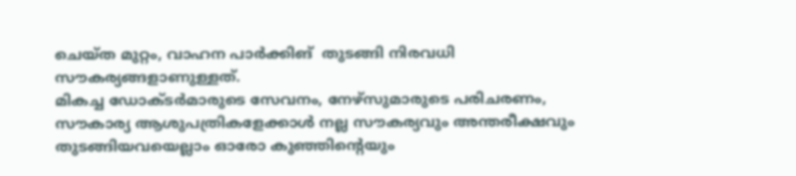ചെയ്ത മുറ്റം, വാഹന പാര്‍ക്കിങ്  തുടങ്ങി നിരവധി സൗകര്യങ്ങളാണുള്ളത്.
മികച്ച ഡോക്ടര്‍മാരുടെ സേവനം, നേഴ്‌സുമാരുടെ പരിചരണം, സൗകാര്യ ആശുപത്രികളേക്കാള്‍ നല്ല സൗകര്യവും അന്തരീക്ഷവും തുടങ്ങിയവയെല്ലാം ഓരോ കുഞ്ഞിന്റെയും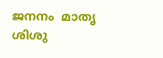ജനനം  മാതൃ ശിശു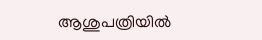ആശുപത്രിയില്‍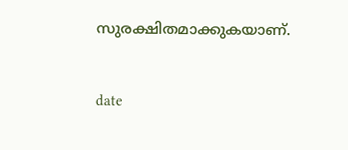സുരക്ഷിതമാക്കുകയാണ്.


date